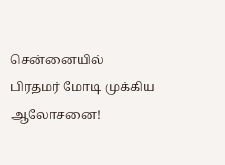சென்னையில் பிரதமர் மோடி முக்கிய ஆலோசனை!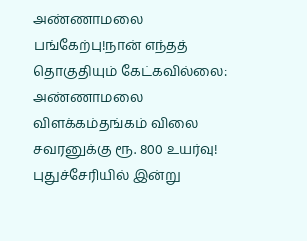அண்ணாமலை பங்கேற்பு!நான் எந்தத் தொகுதியும் கேட்கவில்லை: அண்ணாமலை விளக்கம்தங்கம் விலை சவரனுக்கு ரூ. 800 உயர்வு! புதுச்சேரியில் இன்று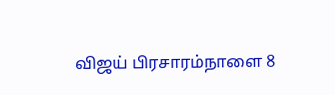விஜய் பிரசாரம்நாளை 8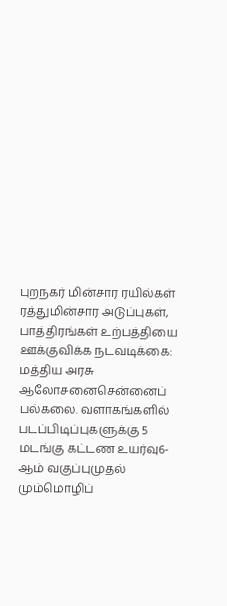புறநகர் மின்சார ரயில்கள் ரத்துமின்சார அடுப்புகள், பாத்திரங்கள் உற்பத்தியை ஊக்குவிக்க நடவடிக்கை: மத்திய அரசு ஆலோசனைசென்னைப் பல்கலை. வளாகங்களில் படப்பிடிப்புகளுக்கு 5 மடங்கு கட்டண உயர்வு6-ஆம் வகுப்புமுதல் மும்மொழிப்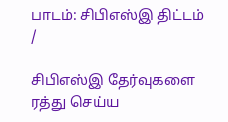பாடம்: சிபிஎஸ்இ திட்டம்
/

சிபிஎஸ்இ தேர்வுகளை ரத்து செய்ய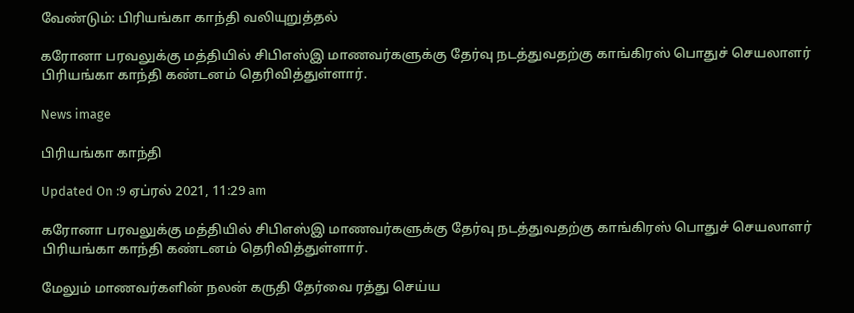வேண்டும்: பிரியங்கா காந்தி வலியுறுத்தல்

கரோனா பரவலுக்கு மத்தியில் சிபிஎஸ்இ மாணவர்களுக்கு தேர்வு நடத்துவதற்கு காங்கிரஸ் பொதுச் செயலாளர் பிரியங்கா காந்தி கண்டனம் தெரிவித்துள்ளார்.

News image

பிரியங்கா காந்தி

Updated On :9 ஏப்ரல் 2021, 11:29 am

கரோனா பரவலுக்கு மத்தியில் சிபிஎஸ்இ மாணவர்களுக்கு தேர்வு நடத்துவதற்கு காங்கிரஸ் பொதுச் செயலாளர் பிரியங்கா காந்தி கண்டனம் தெரிவித்துள்ளார்.

மேலும் மாணவர்களின் நலன் கருதி தேர்வை ரத்து செய்ய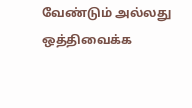வேண்டும் அல்லது ஒத்திவைக்க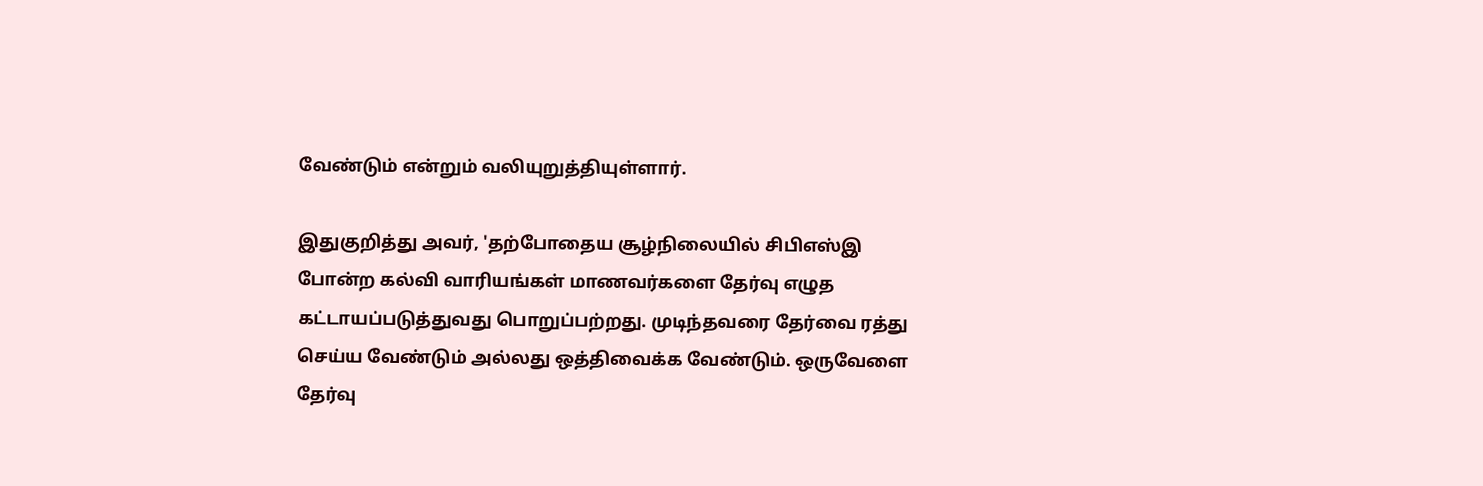வேண்டும் என்றும் வலியுறுத்தியுள்ளார்.

இதுகுறித்து அவர், 'தற்போதைய சூழ்நிலையில் சிபிஎஸ்இ போன்ற கல்வி வாரியங்கள் மாணவர்களை தேர்வு எழுத கட்டாயப்படுத்துவது பொறுப்பற்றது. முடிந்தவரை தேர்வை ரத்து செய்ய வேண்டும் அல்லது ஒத்திவைக்க வேண்டும். ஒருவேளை தேர்வு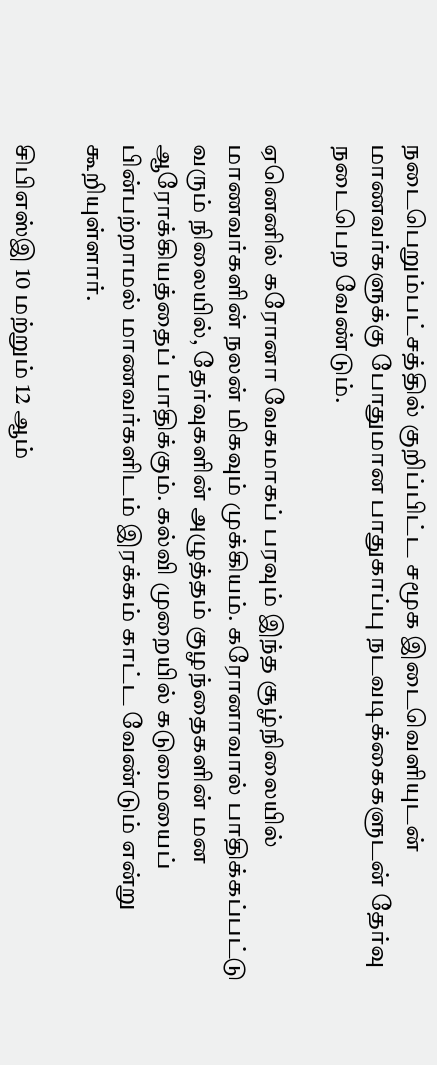நடைபெறும்பட்சத்தில் குறிப்பிட்ட சமூக இடைவெளியுடன் மாணவர்களுக்கு போதுமான பாதுகாப்பு நடவடிக்கைகளுடன் தேர்வு நடைபெற வேண்டும்.

ஏனெனில் கரோனா வேகமாகப் பரவும் இந்த சூழ்நிலையில் மாணவர்களின் நலன் மிகவும் முக்கியம். கரோனாவால் பாதிக்கப்பட்டு வரும் நிலையில், தேர்வுகளின் அழுத்தம் குழந்தைகளின் மன ஆரோக்கியத்தைப் பாதிக்கும். கல்வி முறையில் கடுமையைப் பின்பற்றாமல் மாணவர்களிடம் இரக்கம் காட்ட வேண்டும் என்று கூறியுள்ளார்.

சிபிஎஸ்இ 10 மற்றும் 12 ஆம்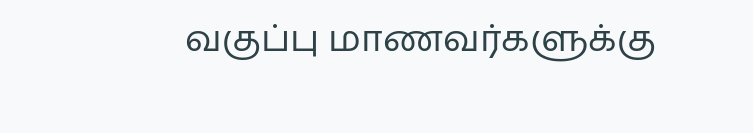வகுப்பு மாணவர்களுக்கு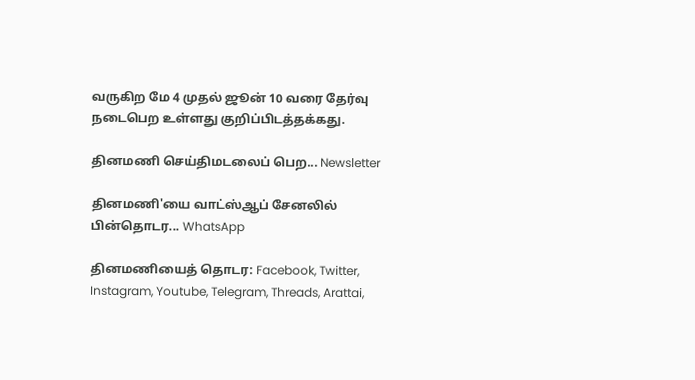வருகிற மே 4 முதல் ஜூன் 10 வரை தேர்வு நடைபெற உள்ளது குறிப்பிடத்தக்கது.

தினமணி செய்திமடலைப் பெற... Newsletter

தினமணி'யை வாட்ஸ்ஆப் சேனலில் பின்தொடர... WhatsApp

தினமணியைத் தொடர: Facebook, Twitter, Instagram, Youtube, Telegram, Threads, Arattai,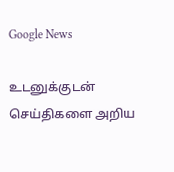Google News

உடனுக்குடன் செய்திகளை அறிய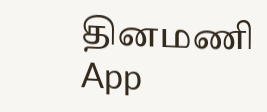தினமணி App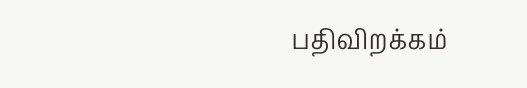பதிவிறக்கம்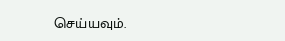செய்யவும்.